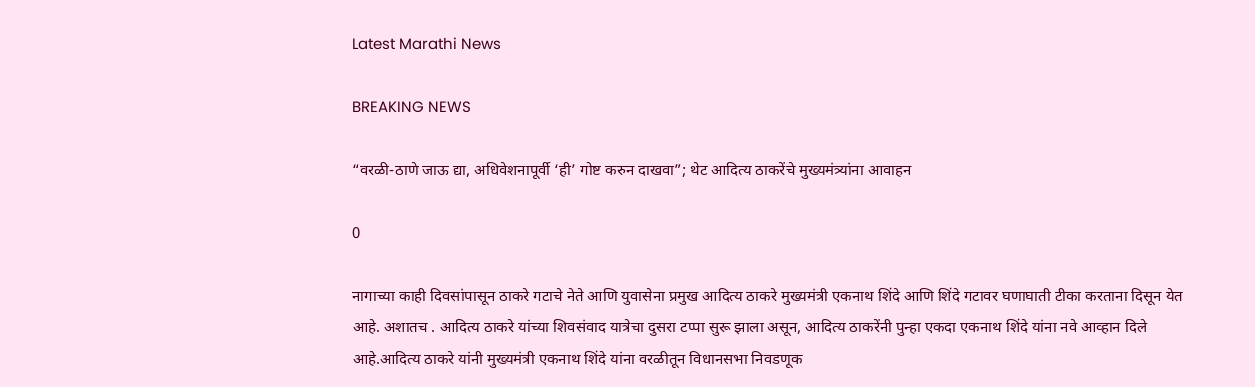Latest Marathi News

BREAKING NEWS

“वरळी-ठाणे जाऊ द्या, अधिवेशनापूर्वी ‘ही’ गोष्ट करुन दाखवा”; थेट आदित्य ठाकरेंचे मुख्यमंत्र्यांना आवाहन

0

नागाच्या काही दिवसांपासून ठाकरे गटाचे नेते आणि युवासेना प्रमुख आदित्य ठाकरे मुख्यमंत्री एकनाथ शिंदे आणि शिंदे गटावर घणाघाती टीका करताना दिसून येत आहे. अशातच . आदित्य ठाकरे यांच्या शिवसंवाद यात्रेचा दुसरा टप्पा सुरू झाला असून, आदित्य ठाकरेंनी पुन्हा एकदा एकनाथ शिंदे यांना नवे आव्हान दिले आहे.आदित्य ठाकरे यांनी मुख्यमंत्री एकनाथ शिंदे यांना वरळीतून विधानसभा निवडणूक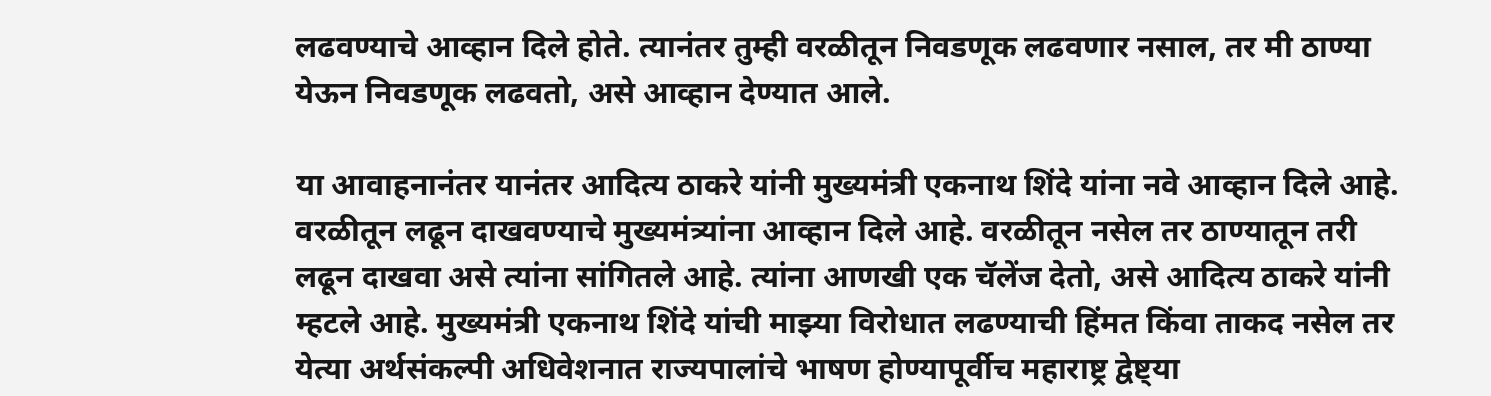लढवण्याचे आव्हान दिले होते. त्यानंतर तुम्ही वरळीतून निवडणूक लढवणार नसाल, तर मी ठाण्या येऊन निवडणूक लढवतो, असे आव्हान देण्यात आले.

या आवाहनानंतर यानंतर आदित्य ठाकरे यांनी मुख्यमंत्री एकनाथ शिंदे यांना नवे आव्हान दिले आहे. वरळीतून लढून दाखवण्याचे मुख्यमंत्र्यांना आव्हान दिले आहे. वरळीतून नसेल तर ठाण्यातून तरी लढून दाखवा असे त्यांना सांगितले आहे. त्यांना आणखी एक चॅलेंज देतो, असे आदित्य ठाकरे यांनी म्हटले आहे. मुख्यमंत्री एकनाथ शिंदे यांची माझ्या विरोधात लढण्याची हिंमत किंवा ताकद नसेल तर येत्या अर्थसंकल्पी अधिवेशनात राज्यपालांचे भाषण होण्यापूर्वीच महाराष्ट्र द्वेष्ट्या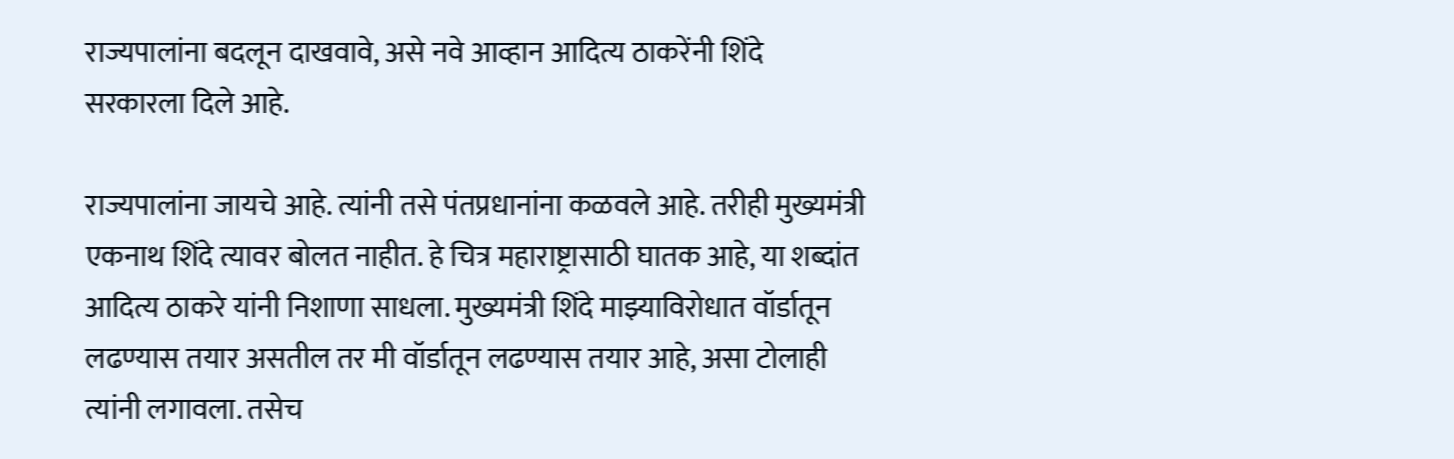राज्यपालांना बदलून दाखवावे, असे नवे आव्हान आदित्य ठाकरेंनी शिंदे सरकारला दिले आहे.

राज्यपालांना जायचे आहे. त्यांनी तसे पंतप्रधानांना कळवले आहे. तरीही मुख्यमंत्री एकनाथ शिंदे त्यावर बोलत नाहीत. हे चित्र महाराष्ट्रासाठी घातक आहे, या शब्दांत आदित्य ठाकरे यांनी निशाणा साधला. मुख्यमंत्री शिंदे माझ्याविरोधात वॉर्डातून लढण्यास तयार असतील तर मी वॉर्डातून लढण्यास तयार आहे, असा टोलाही त्यांनी लगावला. तसेच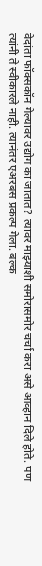वेदांता फॉक्सकॉन गेल्यावर उद्योग का जातात? त्यावर माझ्याशी समोरासमोर चर्चा करा असे आव्हान दिले होते. पण त्यांनी ते स्वीकारले नाही. त्यानंतर एअरबस प्रकल्प गेला. बल्क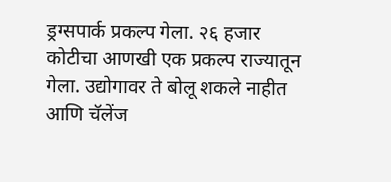ड्रग्सपार्क प्रकल्प गेला. २६ हजार कोटीचा आणखी एक प्रकल्प राज्यातून गेला. उद्योगावर ते बोलू शकले नाहीत आणि चॅलेंज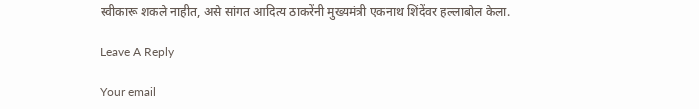स्वीकारू शकले नाहीत, असे सांगत आदित्य ठाकरेंनी मुख्यमंत्री एकनाथ शिंदेंवर हल्लाबोल केला.

Leave A Reply

Your email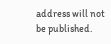address will not be published.